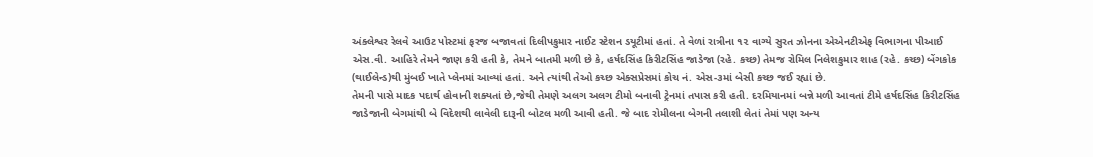અંક્લેશ્વર રેલવે આઉટ પોસ્ટમાં ફરજ બજાવતાં દિલીપકુમાર નાઈટ સ્ટેશન ડયૂટીમાં હતાં. તે વેળાં રાત્રીના ૧૨ વાગ્યે સુરત ઝોનના એએનટીએફ વિભાગના પીઆઈ એસ.વી. આહિરે તેમને જાણ કરી હતી કે, તેમને બાતમી મળી છે કે, હર્ષદસિંહ કિરીટસિંહ જાડેજા (રહે. કચ્છ) તેમજ રોમિલ નિલેશકુમાર શાહ (રહે. કચ્છ) બેંગકોક (થાઈલેન્ડ)થી મુંબઈ ખાતે પ્લેનમાં આવ્યાં હતાં. અને ત્યાંથી તેઓ કચ્છ એક્સપ્રેસમાં કોચ નં. એસ-૩માં બેસી કચ્છ જઈ રહ્યાં છે.
તેમની પાસે માદક પદાર્થ હોવાની શક્યતાં છે,જેથી તેમણે અલગ અલગ ટીમો બનાવી ટ્રેનમાં તપાસ કરી હતી. દરમિયાનમાં બન્ને મળી આવતાં ટીમે હર્ષદસિંહ કિરીટસિંહ જાડેજાની બેગમાંથી બે વિદેશથી લાવેલી દારૂની બોટલ મળી આવી હતી. જે બાદ રોમીલના બેગની તલાશી લેતાં તેમાં પણ અન્ય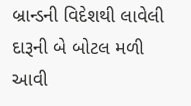બ્રાન્ડની વિદેશથી લાવેલી દારૂની બે બોટલ મળી આવી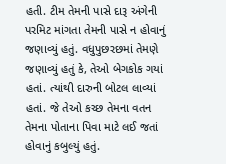હતી. ટીમ તેમની પાસે દારૂ અંગેની પરમિટ માંગતા તેમની પાસે ન હોવાનું જણાવ્યું હતું. વધુપુછરછમાં તેમણે જણાવ્યું હતું કે, તેઓ બેગકોક ગયાં હતાં. ત્યાંથી દારુની બોટલ લાવ્યાં હતાં. જે તેઓ કચ્છ તેમના વતન તેમના પોતાના પિવા માટે લઈ જતાં હોવાનું કબુલ્યું હતું.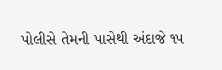પોલીસે તેમની પાસેથી અંદાજે ૧૫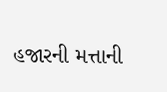હજારની મત્તાની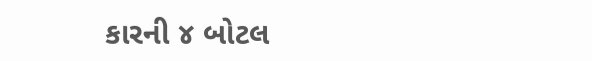કારની ૪ બોટલ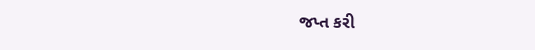જપ્ત કરી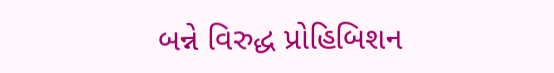બન્ને વિરુદ્ધ પ્રોહિબિશન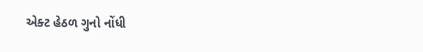એક્ટ હેઠળ ગુનો નોંધી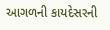આગળની કાયદેસરની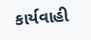કાર્યવાહી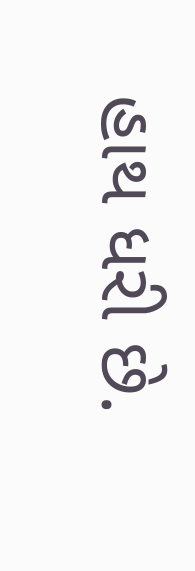હાથ ધરી છે.